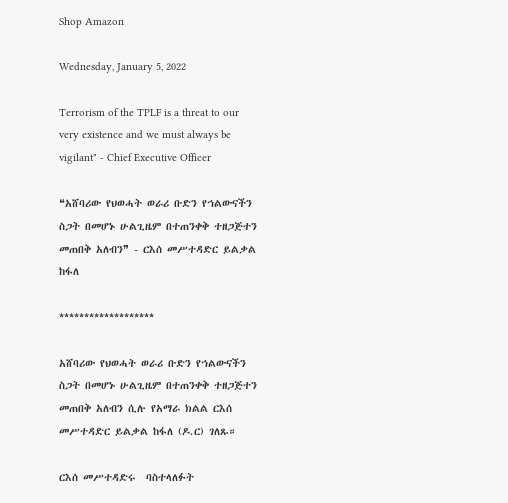Shop Amazon

Wednesday, January 5, 2022

Terrorism of the TPLF is a threat to our very existence and we must always be vigilant" - Chief Executive Officer

❝አሸባሪው የህወሓት ወራሪ ቡድን የኀልውናችን ስጋት በመሆኑ ሁልጊዜም በተጠንቀቅ ተዘጋጅተን መጠበቅ አለብን❞ - ርእሰ መሥተዳድር ይልቃል ከፋለ

*******************

አሸባሪው የህወሓት ወራሪ ቡድን የኀልውናችን ስጋት በመሆኑ ሁልጊዜም በተጠንቀቅ ተዘጋጅተን መጠበቅ አለብን ሲሉ የአማራ ክልል ርእሰ መሥተዳድር ይልቃል ከፋለ (ዶ.ር) ገለጹ።

ርእሰ መሥተዳድሩ  ባስተላለፉት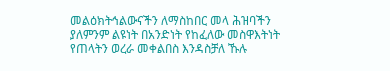መልዕክትኅልውናችን ለማስከበር መላ ሕዝባችን ያለምንም ልዩነት በአንድነት የከፈለው መስዋእትነት የጠላትን ወረራ መቀልበስ እንዳስቻለ ኹሉ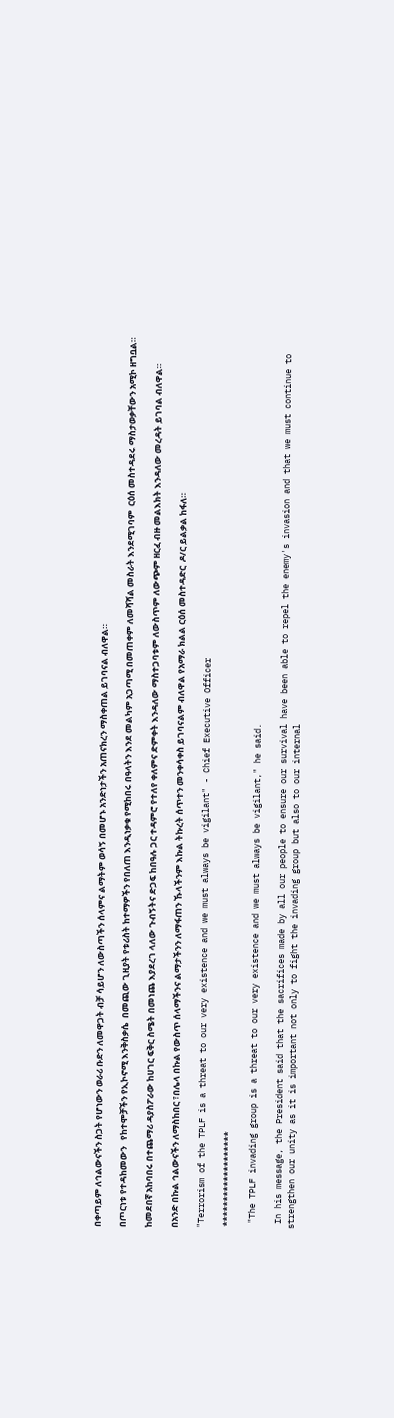በቀጣይም ለኅልውናችን ስጋት የሆነውን ወራሪ ቡድን ለመዋጋት ብቻ ሳይሆን ለውስጣችን ሰላምና ልማትም ወሳኝ በመሆኑ አንድነታችን አጠናክረን ማስቀጠል ይገባናል ብለዋል።

በጦርነቱ የተዳከመውን   የከተሞቻችን የኢኮኖሚ እንቅስቃሴ  በመጪው ጊዚያት የቱሪስት ከተማዎችን የበለጠ እንዲነቃቁ የሚከበሩ በዓላትን እንደ መልካም አጋጣሚ በመጠቀም ለመሻሻል መስራት እንደሚገባም  ርዕሰ መስተዳደሩ ማስታወቃቸውን አሚኮ ዘግቧል።

ከመደበኛ አከባበሩ በተጨማሪ ዳያስፖራው ከሀገር ፍቅር ስሜት በመነጨ እያደረገ ላለው ጉብኝትና ድጋፍ ከበዓሉ ጋር ተዳምሮ የተለየ ቀለምና ድምቀት እንዳለው ማስተጋባቱም ለውስጥም ለውጭም ዘርፈ ብዙ መልእክት እንዳለው መረዳት ይገባል ብለዋል።

በአንድ በኩል ኅልውናችን ለማስከበር ፣በሌላ በኩል የውስጥ ሰላማችንና ልማታችንን ለማፋጠን ኹላችንም እኩል ትኩረት ሰጥተን መንቀሳቀስ ይገባናልም ብለዋል የአማራ ክልል ርዕሰ መስተዳድር  ዶ/ር ይልቃል ከፋለ።

"Terrorism of the TPLF is a threat to our very existence and we must always be vigilant" - Chief Executive Officer

 *******************

 "The TPLF invading group is a threat to our very existence and we must always be vigilant," he said.

 In his message, the President said that the sacrifices made by all our people to ensure our survival have been able to repel the enemy's invasion and that we must continue to strengthen our unity as it is important not only to fight the invading group but also to our internal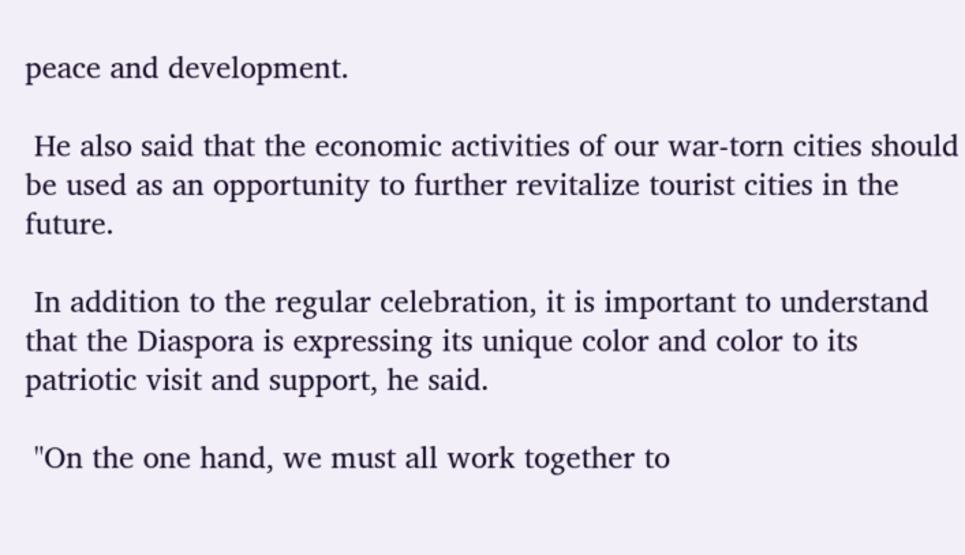peace and development.

 He also said that the economic activities of our war-torn cities should be used as an opportunity to further revitalize tourist cities in the future.

 In addition to the regular celebration, it is important to understand that the Diaspora is expressing its unique color and color to its patriotic visit and support, he said.

 "On the one hand, we must all work together to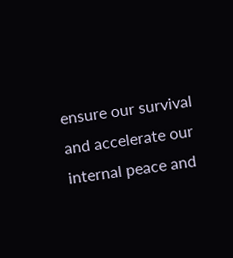ensure our survival and accelerate our internal peace and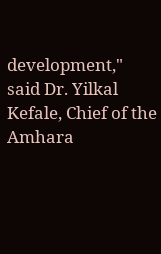development," said Dr. Yilkal Kefale, Chief of the Amhara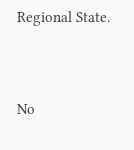Regional State.



No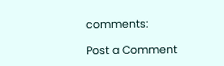comments:

Post a Comment